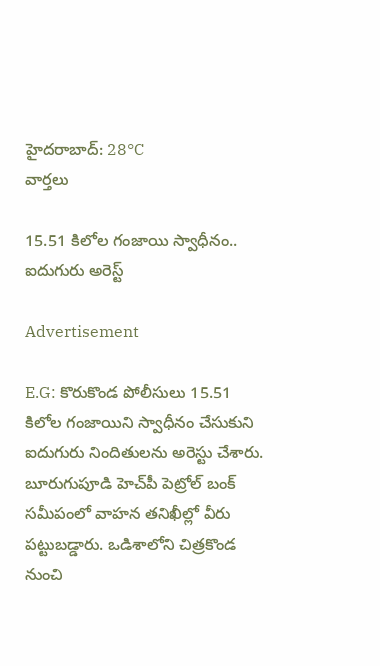హైదరాబాద్: 28°C
వార్తలు

15.51 కిలోల గంజాయి స్వాధీనం.. ఐదుగురు అరెస్ట్

Advertisement

E.G: కొరుకొండ పోలీసులు 15.51 కిలోల గంజాయిని స్వాధీనం చేసుకుని ఐదుగురు నిందితులను అరెస్టు చేశారు. బూరుగుపూడి హెచ్‌పీ పెట్రోల్ బంక్ సమీపంలో వాహన తనిఖీల్లో వీరు పట్టుబడ్డారు. ఒడిశాలోని చిత్రకొండ నుంచి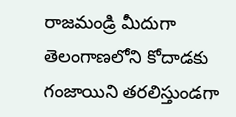రాజమండ్రి మీదుగా తెలంగాణలోని కోదాడకు గంజాయిని తరలిస్తుండగా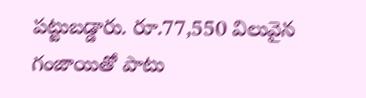పట్టుబడ్డారు. రూ.77,550 విలువైన గంజాయితో పాటు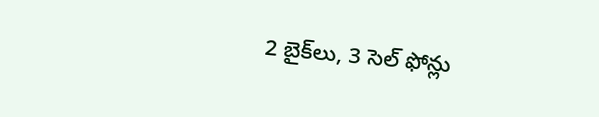2 బైక్‌లు, 3 సెల్ ఫోన్లు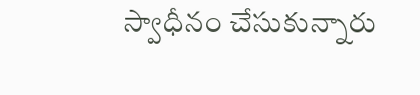స్వాధీనం చేసుకున్నారు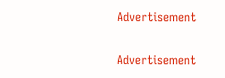Advertisement

Advertisement